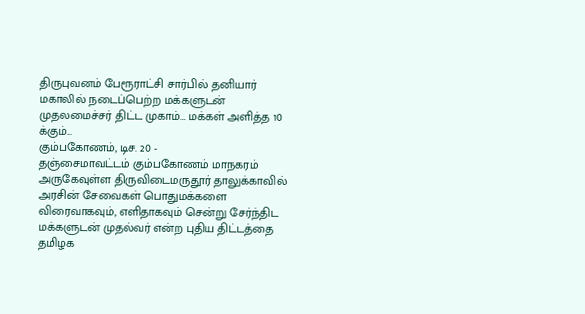திருபுவனம் பேரூராட்சி சார்பில் தனியார் மகாலில் நடைப்பெற்ற மக்களுடன் முதலமைச்சர் திட்ட முகாம்… மக்கள் அளித்த 10 க்கும்...
கும்பகோணம், டிச. 20 -
தஞ்சைமாவட்டம் கும்பகோணம் மாநகரம் அருகேவுள்ள திருவிடைமருதூர் தாலுக்காவில் அரசின் சேவைகள் பொதுமக்களை விரைவாகவும், எளிதாகவும் சென்று சேர்ந்திட மக்களுடன் முதல்வர் என்ற புதிய திட்டத்தை தமிழக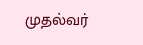முதல்வர்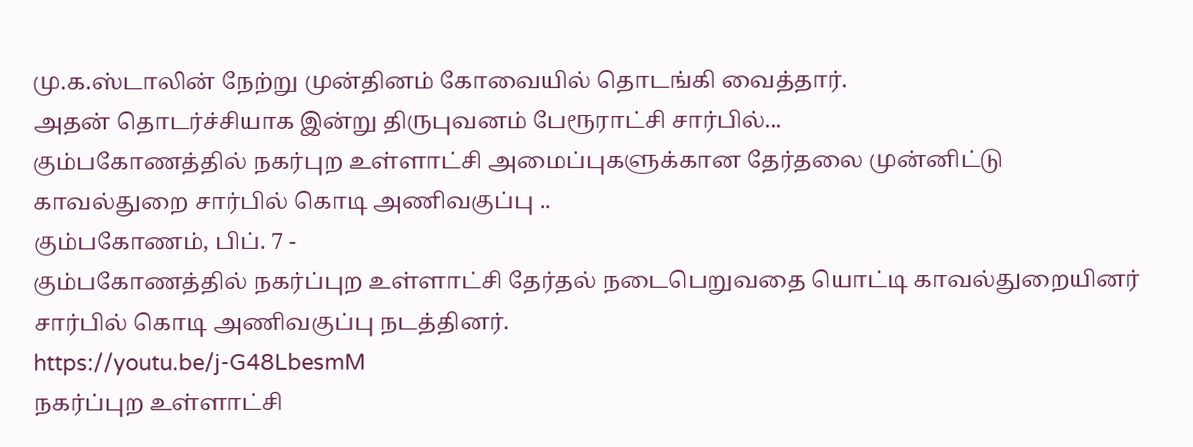மு.க.ஸ்டாலின் நேற்று முன்தினம் கோவையில் தொடங்கி வைத்தார்.
அதன் தொடர்ச்சியாக இன்று திருபுவனம் பேரூராட்சி சார்பில்...
கும்பகோணத்தில் நகர்புற உள்ளாட்சி அமைப்புகளுக்கான தேர்தலை முன்னிட்டு காவல்துறை சார்பில் கொடி அணிவகுப்பு ..
கும்பகோணம், பிப். 7 -
கும்பகோணத்தில் நகர்ப்புற உள்ளாட்சி தேர்தல் நடைபெறுவதை யொட்டி காவல்துறையினர் சார்பில் கொடி அணிவகுப்பு நடத்தினர்.
https://youtu.be/j-G48LbesmM
நகர்ப்புற உள்ளாட்சி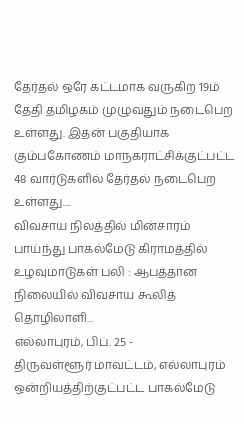தேர்தல் ஒரே கட்டமாக வருகிற 19ம் தேதி தமிழகம் முழுவதும் நடைபெற உள்ளது. இதன் பகுதியாக கும்பகோணம் மாநகராட்சிக்குட்பட்ட 48 வார்டுகளில் தேர்தல் நடைபெற உள்ளது....
விவசாய நிலத்தில் மின்சாரம் பாய்ந்து பாகல்மேடு கிராமத்தில் உழவுமாடுகள் பலி : ஆபத்தான நிலையில் விவசாய கூலித் தொழிலாளி...
எல்லாபுரம், பிப். 25 -
திருவள்ளூர் மாவட்டம், எல்லாபுரம் ஒன்றியத்திற்குட்பட்ட பாகல்மேடு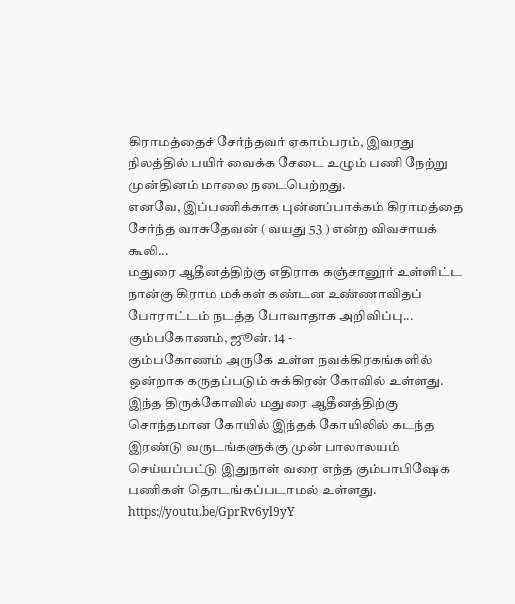கிராமத்தைச் சேர்ந்தவர் ஏகாம்பரம், இவரது நிலத்தில் பயிர் வைக்க சேடை உழும் பணி நேற்று முன்தினம் மாலை நடைபெற்றது.
எனவே, இப்பணிக்காக புன்னப்பாக்கம் கிராமத்தை சேர்ந்த வாசுதேவன் ( வயது 53 ) என்ற விவசாயக் கூலி...
மதுரை ஆதீனத்திற்கு எதிராக கஞ்சானூர் உள்ளிட்ட நான்கு கிராம மக்கள் கண்டன உண்ணாவிதப் போராட்டம் நடத்த போவாதாக அறிவிப்பு...
கும்பகோணம், ஜூன். 14 -
கும்பகோணம் அருகே உள்ள நவக்கிரகங்களில் ஒன்றாக கருதப்படும் சுக்கிரன் கோவில் உள்ளது. இந்த திருக்கோவில் மதுரை ஆதீனத்திற்கு சொந்தமான கோயில் இந்தக் கோயிலில் கடந்த இரண்டு வருடங்களுக்கு முன் பாலாலயம் செய்யப்பட்டு இதுநாள் வரை எந்த கும்பாபிஷேக பணிகள் தொடங்கப்படாமல் உள்ளது.
https://youtu.be/GprRv6yl9yY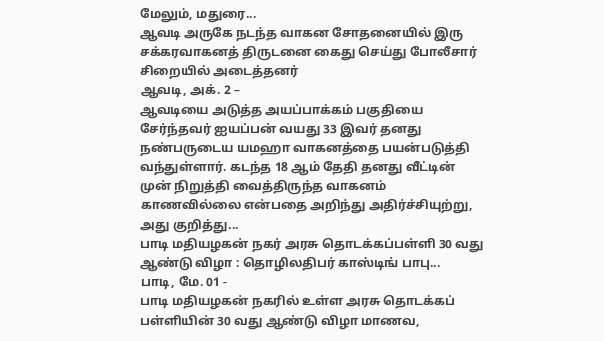மேலும், மதுரை...
ஆவடி அருகே நடந்த வாகன சோதனையில் இரு சக்கரவாகனத் திருடனை கைது செய்து போலீசார் சிறையில் அடைத்தனர்
ஆவடி, அக். 2 –
ஆவடியை அடுத்த அயப்பாக்கம் பகுதியை சேர்ந்தவர் ஐயப்பன் வயது 33 இவர் தனது நண்பருடைய யமஹா வாகனத்தை பயன்படுத்தி வந்துள்ளார். கடந்த 18 ஆம் தேதி தனது வீட்டின் முன் நிறுத்தி வைத்திருந்த வாகனம் காணவில்லை என்பதை அறிந்து அதிர்ச்சியுற்று, அது குறித்து...
பாடி மதியழகன் நகர் அரசு தொடக்கப்பள்ளி 30 வது ஆண்டு விழா : தொழிலதிபர் காஸ்டிங் பாபு...
பாடி, மே. 01 -
பாடி மதியழகன் நகரில் உள்ள அரசு தொடக்கப் பள்ளியின் 30 வது ஆண்டு விழா மாணவ,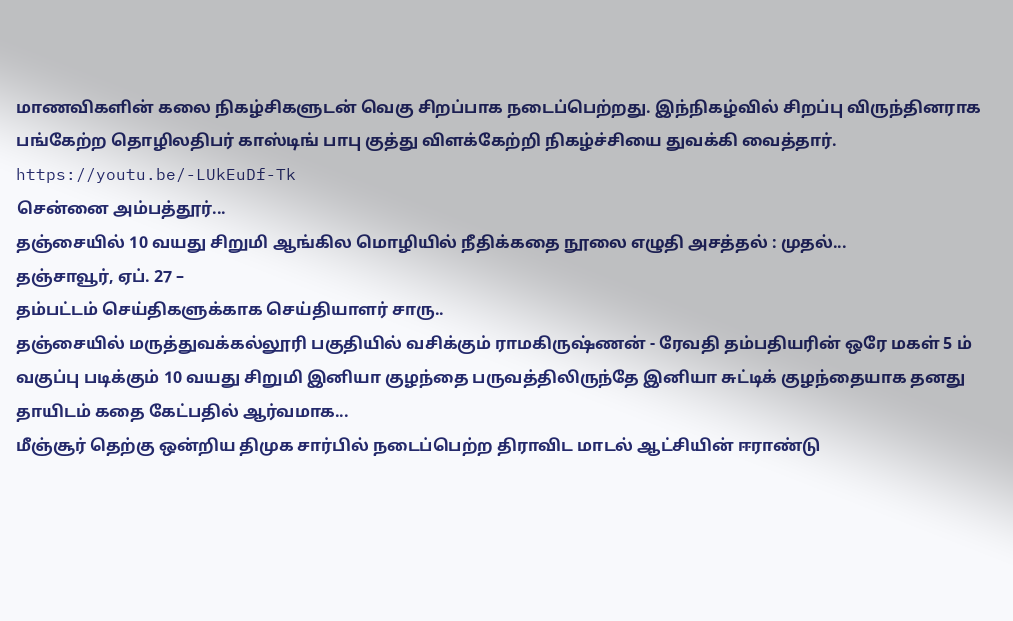மாணவிகளின் கலை நிகழ்சிகளுடன் வெகு சிறப்பாக நடைப்பெற்றது. இந்நிகழ்வில் சிறப்பு விருந்தினராக பங்கேற்ற தொழிலதிபர் காஸ்டிங் பாபு குத்து விளக்கேற்றி நிகழ்ச்சியை துவக்கி வைத்தார்.
https://youtu.be/-LUkEuDf-Tk
சென்னை அம்பத்தூர்...
தஞ்சையில் 10 வயது சிறுமி ஆங்கில மொழியில் நீதிக்கதை நூலை எழுதி அசத்தல் : முதல்...
தஞ்சாவூர், ஏப். 27 –
தம்பட்டம் செய்திகளுக்காக செய்தியாளர் சாரு..
தஞ்சையில் மருத்துவக்கல்லூரி பகுதியில் வசிக்கும் ராமகிருஷ்ணன் - ரேவதி தம்பதியரின் ஒரே மகள் 5 ம் வகுப்பு படிக்கும் 10 வயது சிறுமி இனியா குழந்தை பருவத்திலிருந்தே இனியா சுட்டிக் குழந்தையாக தனது தாயிடம் கதை கேட்பதில் ஆர்வமாக...
மீஞ்சூர் தெற்கு ஒன்றிய திமுக சார்பில் நடைப்பெற்ற திராவிட மாடல் ஆட்சியின் ஈராண்டு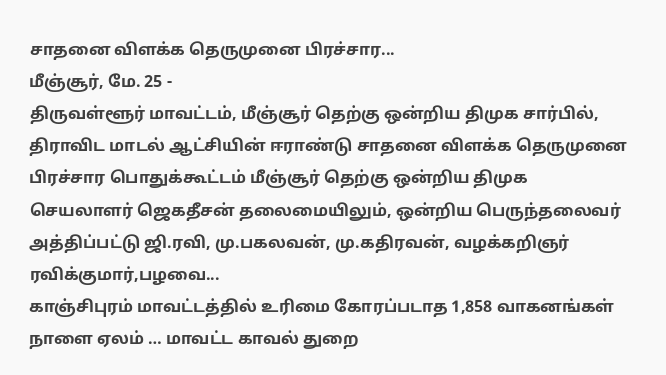சாதனை விளக்க தெருமுனை பிரச்சார...
மீஞ்சூர், மே. 25 -
திருவள்ளூர் மாவட்டம், மீஞ்சூர் தெற்கு ஒன்றிய திமுக சார்பில், திராவிட மாடல் ஆட்சியின் ஈராண்டு சாதனை விளக்க தெருமுனை பிரச்சார பொதுக்கூட்டம் மீஞ்சூர் தெற்கு ஒன்றிய திமுக செயலாளர் ஜெகதீசன் தலைமையிலும், ஒன்றிய பெருந்தலைவர் அத்திப்பட்டு ஜி.ரவி, மு.பகலவன், மு.கதிரவன், வழக்கறிஞர் ரவிக்குமார்,பழவை...
காஞ்சிபுரம் மாவட்டத்தில் உரிமை கோரப்படாத 1,858 வாகனங்கள் நாளை ஏலம் … மாவட்ட காவல் துறை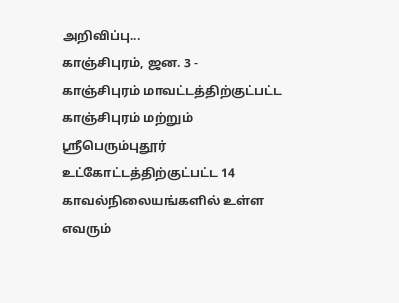அறிவிப்பு...
காஞ்சிபுரம், ஜன. 3 -
காஞ்சிபுரம் மாவட்டத்திற்குட்பட்ட காஞ்சிபுரம் மற்றும் ஸ்ரீபெரும்புதூர் உட்கோட்டத்திற்குட்பட்ட 14 காவல்நிலையங்களில் உள்ள எவரும்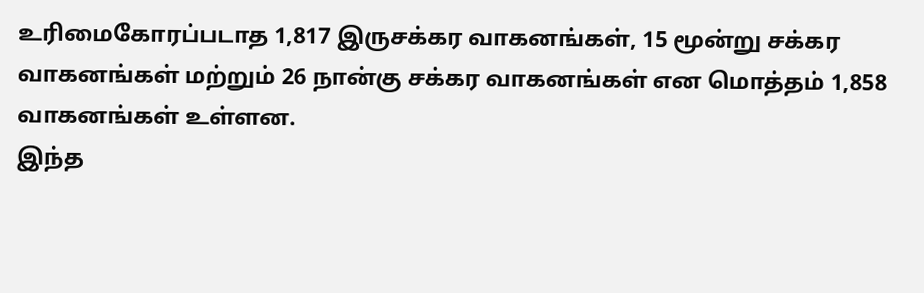உரிமைகோரப்படாத 1,817 இருசக்கர வாகனங்கள், 15 மூன்று சக்கர வாகனங்கள் மற்றும் 26 நான்கு சக்கர வாகனங்கள் என மொத்தம் 1,858 வாகனங்கள் உள்ளன.
இந்த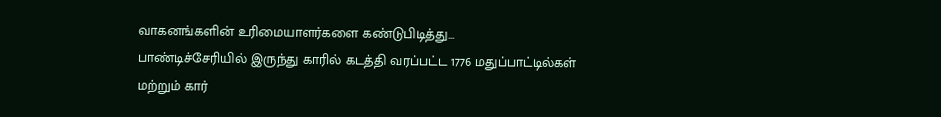வாகனங்களின் உரிமையாளர்களை கண்டுபிடித்து...
பாண்டிச்சேரியில் இருந்து காரில் கடத்தி வரப்பட்ட 1776 மதுப்பாட்டில்கள் மற்றும் கார்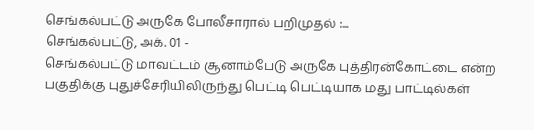செங்கல்பட்டு அருகே போலீசாரால் பறிமுதல் :...
செங்கல்பட்டு, அக். 01 -
செங்கல்பட்டு மாவட்டம் சூனாம்பேடு அருகே புத்திரன்கோட்டை என்ற பகுதிக்கு புதுச்சேரியிலிருந்து பெட்டி பெட்டியாக மது பாட்டில்கள்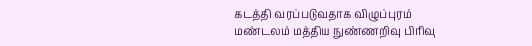கடத்தி வரப்படுவதாக விழுப்புரம் மண்டலம் மத்திய நுண்ணறிவு பிரிவு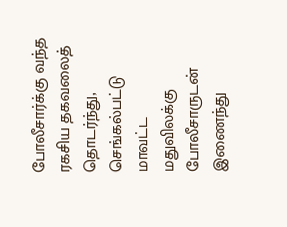போலீசார்க்கு வந்த ரகசிய தகவலைத் தொடர்ந்து, செங்கல்பட்டு மாவட்ட மதுவிலக்கு போலீசாருடன் இணைந்து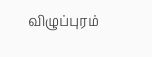விழுப்புரம்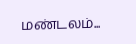மண்டலம்...